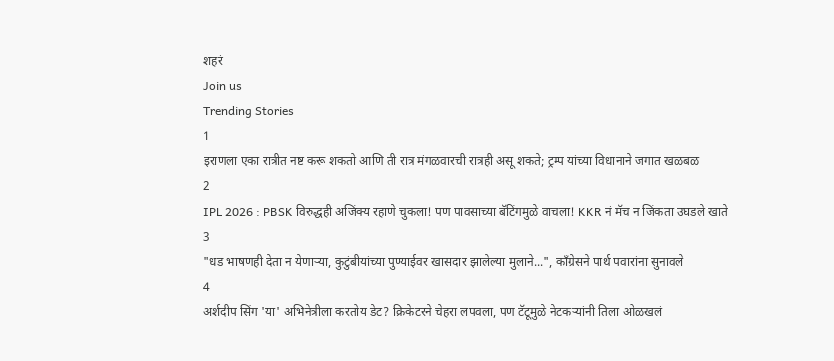शहरं
Join us
Trending Stories
1
इराणला एका रात्रीत नष्ट करू शकतो आणि ती रात्र मंगळवारची रात्रही असू शकते; ट्रम्प यांच्या विधानाने जगात खळबळ
2
IPL 2026 : PBSK विरुद्धही अजिंक्य रहाणे चुकला! पण पावसाच्या बॅटिंगमुळे वाचला! KKR नं मॅच न जिंकता उघडले खाते
3
"धड भाषणही देता न येणाऱ्या, कुटुंबीयांच्या पुण्याईवर खासदार झालेल्या मुलाने...", काँग्रेसने पार्थ पवारांना सुनावले
4
अर्शदीप सिंग 'या' अभिनेत्रीला करतोय डेट? क्रिकेटरने चेहरा लपवला, पण टॅटूमुळे नेटकऱ्यांनी तिला ओळखलं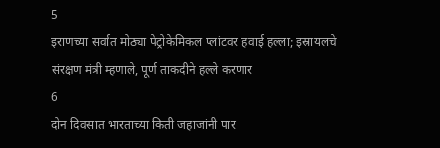5
इराणच्या सर्वात मोठ्या पेट्रोकेमिकल प्लांटवर हवाई हल्ला; इस्रायलचे संरक्षण मंत्री म्हणाले, पूर्ण ताकदीने हल्ले करणार
6
दोन दिवसात भारताच्या किती जहाजांनी पार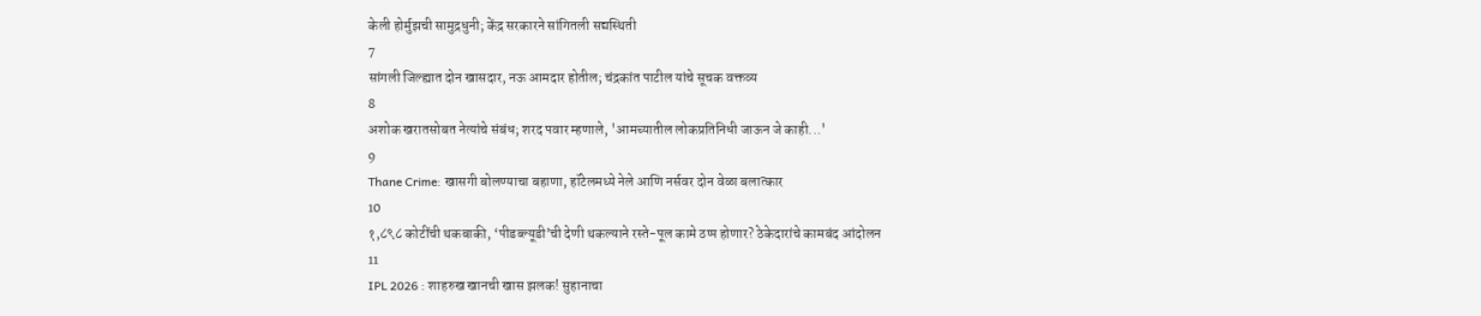केली होर्मुझची सामुद्रधुनी; केंद्र सरकारने सांगितली सद्यस्थिती
7
सांगली जिल्ह्यात दोन खासदार, नऊ आमदार होतील; चंद्रकांत पाटील यांचे सूचक वक्तव्य
8
अशोक खरातसोबत नेत्यांचे संबंध; शरद पवार म्हणाले, 'आमच्यातील लोकप्रतिनिधी जाऊन जे काही...'
9
Thane Crime: खासगी बोलण्याचा बहाणा, हॉटेलमध्ये नेले आणि नर्सवर दोन वेळा बलात्कार
10
१,८९८ कोटींची थकबाकी, ‘पीडब्ल्यूडी’ची देणी थकल्याने रस्ते-पूल कामे ठप्प होणार? ठेकेदारांचे कामबंद आंदोलन
11
IPL 2026 : शाहरुख खानची खास झलक! सुहानाचा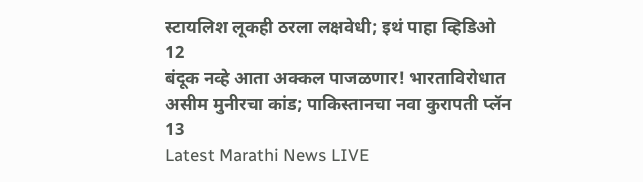स्टायलिश लूकही ठरला लक्षवेधी; इथं पाहा व्हिडिओ
12
बंदूक नव्हे आता अक्कल पाजळणार! भारताविरोधात असीम मुनीरचा कांड; पाकिस्तानचा नवा कुरापती प्लॅन
13
Latest Marathi News LIVE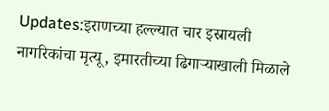Updates:इराणच्या हल्ल्यात चार इस्रायली नागरिकांचा मृत्यू, इमारतीच्या ढिगाऱ्याखाली मिळाले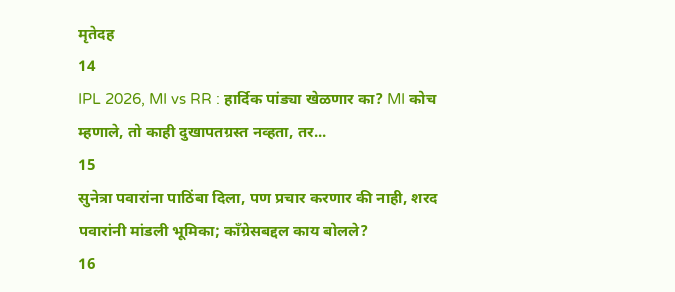मृतेदह
14
IPL 2026, MI vs RR : हार्दिक पांड्या खेळणार का? MI कोच म्हणाले, तो काही दुखापतग्रस्त नव्हता, तर...
15
सुनेत्रा पवारांना पाठिंबा दिला, पण प्रचार करणार की नाही, शरद पवारांनी मांडली भूमिका; काँग्रेसबद्दल काय बोलले?
16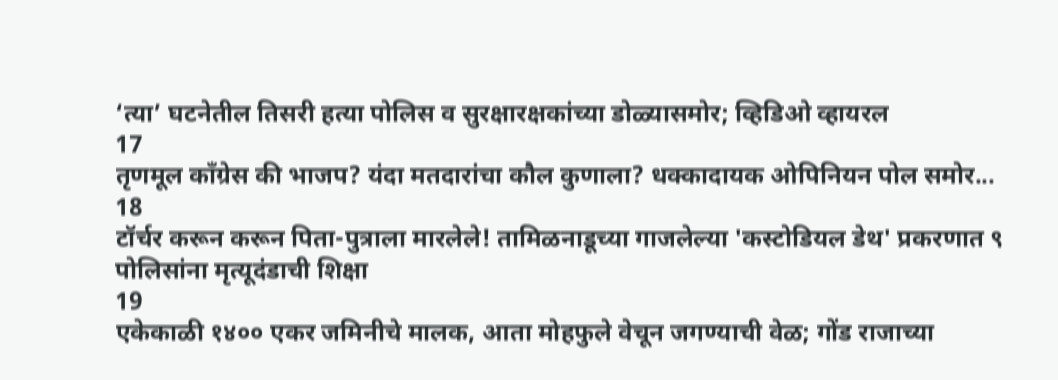‘त्या’ घटनेतील तिसरी हत्या पोलिस व सुरक्षारक्षकांच्या डोळ्यासमोर; व्हिडिओ व्हायरल
17
तृणमूल काँग्रेस की भाजप? यंदा मतदारांचा कौल कुणाला? धक्कादायक ओपिनियन पोल समोर...
18
टॉर्चर करून करून पिता-पुत्राला मारलेले! तामिळनाडूच्या गाजलेल्या 'कस्टोडियल डेथ' प्रकरणात ९ पोलिसांना मृत्यूदंडाची शिक्षा
19
एकेकाळी १४०० एकर जमिनीचे मालक, आता मोहफुले वेचून जगण्याची वेळ; गोंड राजाच्या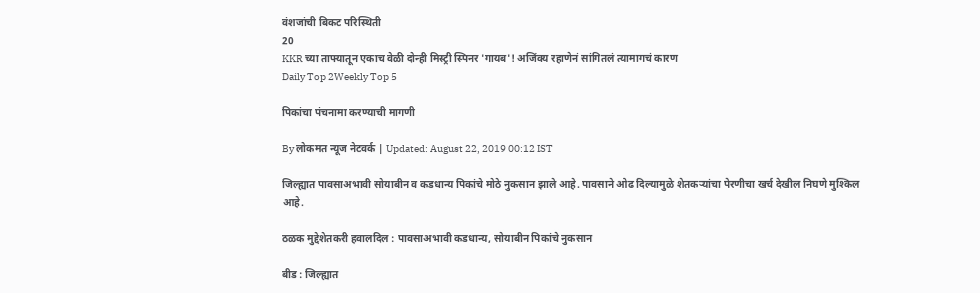वंशजांची बिकट परिस्थिती
20
KKR च्या ताफ्यातून एकाच वेळी दोन्ही मिस्ट्री स्पिनर 'गायब'! अजिंक्य रहाणेनं सांगितलं त्यामागचं कारण
Daily Top 2Weekly Top 5

पिकांचा पंचनामा करण्याची मागणी

By लोकमत न्यूज नेटवर्क | Updated: August 22, 2019 00:12 IST

जिल्ह्यात पावसाअभावी सोयाबीन व कडधान्य पिकांचे मोठे नुकसान झाले आहे. पावसाने ओढ दिल्यामुळे शेतकऱ्यांचा पेरणीचा खर्च देखील निघणे मुश्किल आहे.

ठळक मुद्देशेतकरी हवालदिल : पावसाअभावी कडधान्य, सोयाबीन पिकांचे नुकसान

बीड : जिल्ह्यात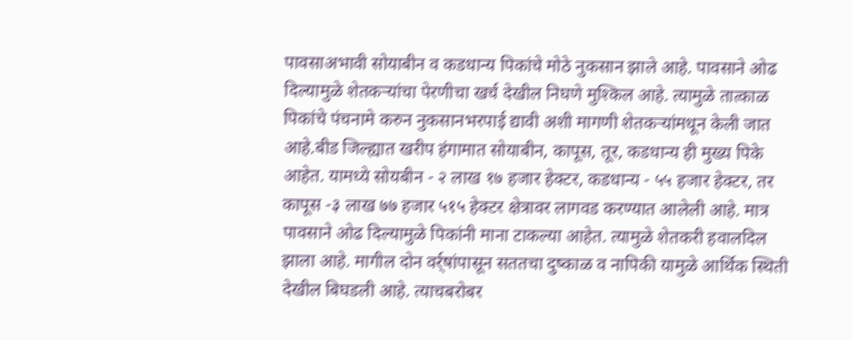पावसाअभावी सोयाबीन व कडधान्य पिकांचे मोठे नुकसान झाले आहे. पावसाने ओढ दिल्यामुळे शेतकऱ्यांचा पेरणीचा खर्च देखील निघणे मुश्किल आहे. त्यामुळे तात्काळ पिकांचे पंचनामे करुन नुकसानभरपाई द्यावी अशी मागणी शेतकऱ्यांमधून केली जात आहे.बीड जिल्ह्यात खरीप हंगामात सोयाबीन, कापूस, तूर, कडधान्य ही मुख्य पिके आहेत. यामध्ये सोयबीन - २ लाख १७ हजार हेक्टर, कडधान्य - ५५ हजार हेक्टर, तर कापूस -३ लाख ७७ हजार ५१५ हेक्टर क्षेत्रावर लागवड करण्यात आलेली आहे. मात्र पावसाने ओढ दिल्यामुळे पिकांनी माना टाकल्या आहेत. त्यामुळे शेतकरी हवालदिल झाला आहे. मागील दोन वर्र्षांपासून सततचा दुष्काळ व नापिकी यामुळे आर्थिक स्थिती देखील बिघडली आहे. त्याचबरोबर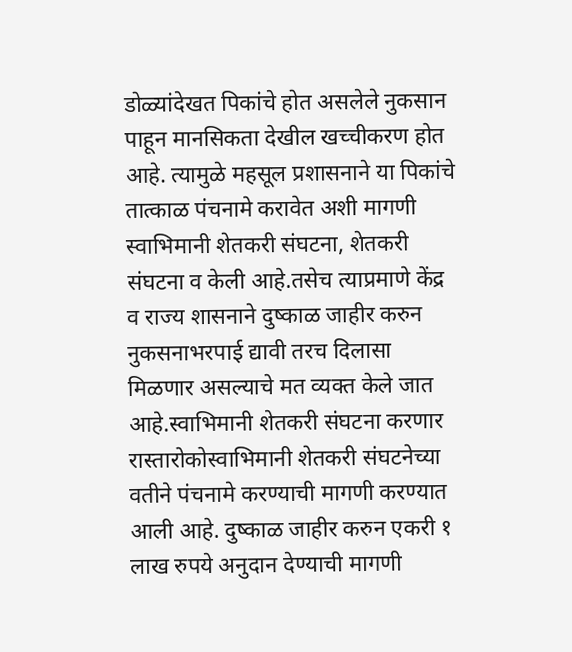डोळ्यांदेखत पिकांचे होत असलेले नुकसान पाहून मानसिकता देखील खच्चीकरण होत आहे. त्यामुळे महसूल प्रशासनाने या पिकांचे तात्काळ पंचनामे करावेत अशी मागणी स्वाभिमानी शेतकरी संघटना, शेतकरी संघटना व केली आहे.तसेच त्याप्रमाणे केंद्र व राज्य शासनाने दुष्काळ जाहीर करुन नुकसनाभरपाई द्यावी तरच दिलासा मिळणार असल्याचे मत व्यक्त केले जात आहे.स्वाभिमानी शेतकरी संघटना करणार रास्तारोकोस्वाभिमानी शेतकरी संघटनेच्या वतीने पंचनामे करण्याची मागणी करण्यात आली आहे. दुष्काळ जाहीर करुन एकरी १ लाख रुपये अनुदान देण्याची मागणी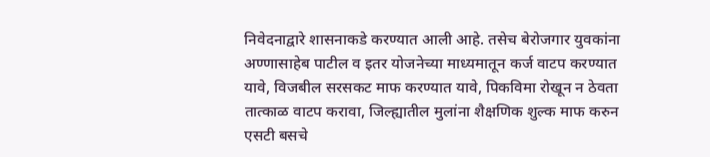निवेदनाद्वारे शासनाकडे करण्यात आली आहे. तसेच बेरोजगार युवकांना अण्णासाहेब पाटील व इतर योजनेच्या माध्यमातून कर्ज वाटप करण्यात यावे, विजबील सरसकट माफ करण्यात यावे, पिकविमा रोखून न ठेवता तात्काळ वाटप करावा, जिल्ह्यातील मुलांना शैक्षणिक शुल्क माफ करुन एसटी बसचे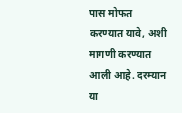पास मोफत करण्यात यावे, अशी मागणी करण्यात आली आहे. दरम्यान या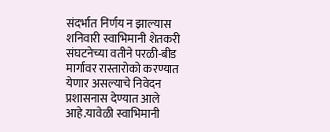संदर्भात निर्णय न झाल्यास शनिवारी स्वाभिमानी शेतकरी संघटनेच्या वतीने परळी-बीड मार्गावर रास्तारोको करण्यात येणार असल्याचे निवेदन प्रशासनास देण्यात आले आहे.यावेळी स्वाभिमानी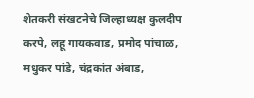शेतकरी संखटनेचे जिल्हाध्यक्ष कुलदीप करपे, लहू गायकवाड, प्रमोद पांचाळ, मधुकर पांडे, चंद्रकांत अंबाड,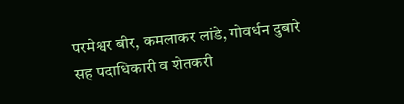परमेश्वर बीर, कमलाकर लांडे, गोवर्धन दुबारे सह पदाधिकारी व शेतकरी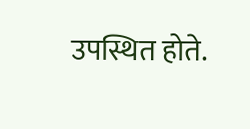उपस्थित होते.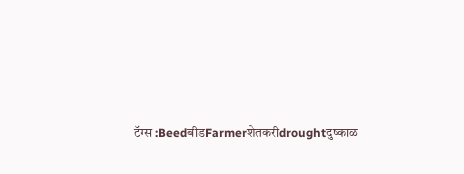टॅग्स :BeedबीडFarmerशेतकरीdroughtदुष्काळ